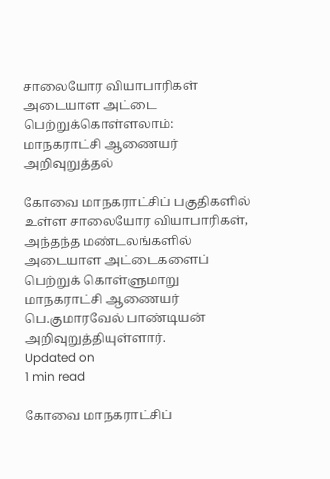சாலையோர வியாபாரிகள் அடையாள அட்டை பெற்றுக்கொள்ளலாம்: மாநகராட்சி ஆணையர் அறிவுறுத்தல்

கோவை மாநகராட்சிப் பகுதிகளில் உள்ள சாலையோர வியாபாரிகள், அந்தந்த மண்டலங்களில் அடையாள அட்டைகளைப் பெற்றுக் கொள்ளுமாறு மாநகராட்சி ஆணையர் பெ.குமாரவேல் பாண்டியன் அறிவுறுத்தியுள்ளார்.
Updated on
1 min read

கோவை மாநகராட்சிப்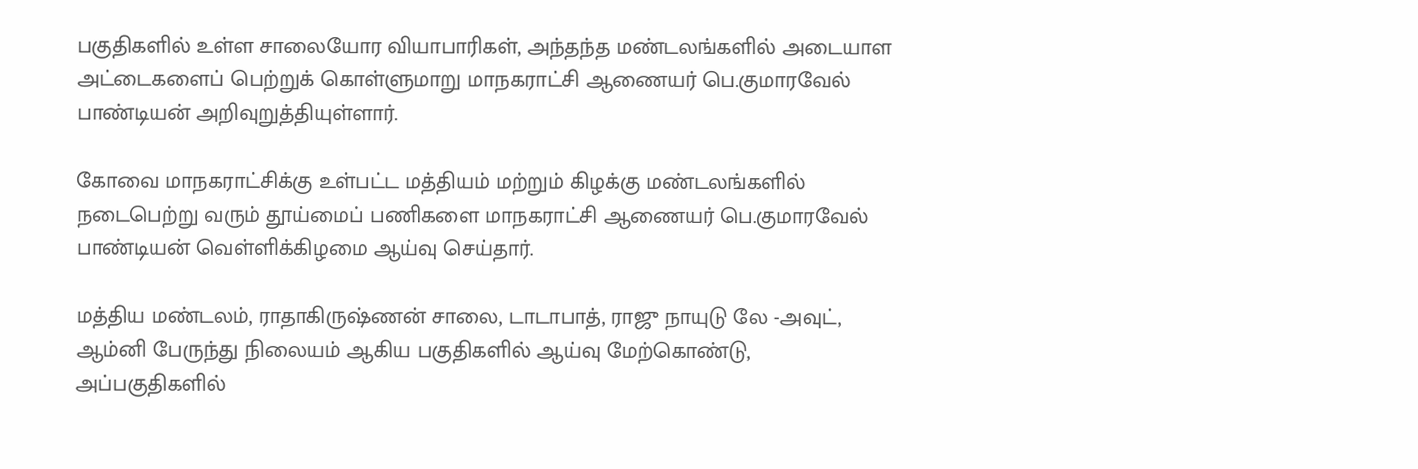பகுதிகளில் உள்ள சாலையோர வியாபாரிகள், அந்தந்த மண்டலங்களில் அடையாள அட்டைகளைப் பெற்றுக் கொள்ளுமாறு மாநகராட்சி ஆணையர் பெ.குமாரவேல் பாண்டியன் அறிவுறுத்தியுள்ளார்.

கோவை மாநகராட்சிக்கு உள்பட்ட மத்தியம் மற்றும் கிழக்கு மண்டலங்களில் நடைபெற்று வரும் தூய்மைப் பணிகளை மாநகராட்சி ஆணையர் பெ.குமாரவேல் பாண்டியன் வெள்ளிக்கிழமை ஆய்வு செய்தார்.

மத்திய மண்டலம், ராதாகிருஷ்ணன் சாலை, டாடாபாத், ராஜு நாயுடு லே -அவுட், ஆம்னி பேருந்து நிலையம் ஆகிய பகுதிகளில் ஆய்வு மேற்கொண்டு, அப்பகுதிகளில்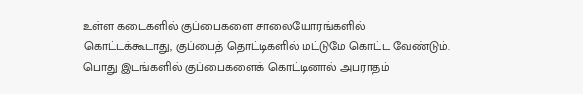உள்ள கடைகளில் குப்பைகளை சாலையோரங்களில் கொட்டக்கூடாது, குப்பைத் தொட்டிகளில் மட்டுமே கொட்ட வேண்டும். பொது இடங்களில் குப்பைகளைக் கொட்டினால் அபராதம்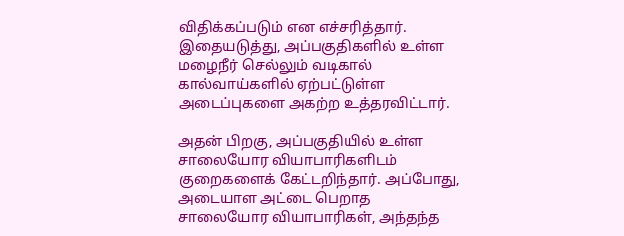விதிக்கப்படும் என எச்சரித்தார். இதையடுத்து, அப்பகுதிகளில் உள்ள மழைநீர் செல்லும் வடிகால் கால்வாய்களில் ஏற்பட்டுள்ள அடைப்புகளை அகற்ற உத்தரவிட்டார்.

அதன் பிறகு, அப்பகுதியில் உள்ள சாலையோர வியாபாரிகளிடம் குறைகளைக் கேட்டறிந்தார். அப்போது, அடையாள அட்டை பெறாத சாலையோர வியாபாரிகள், அந்தந்த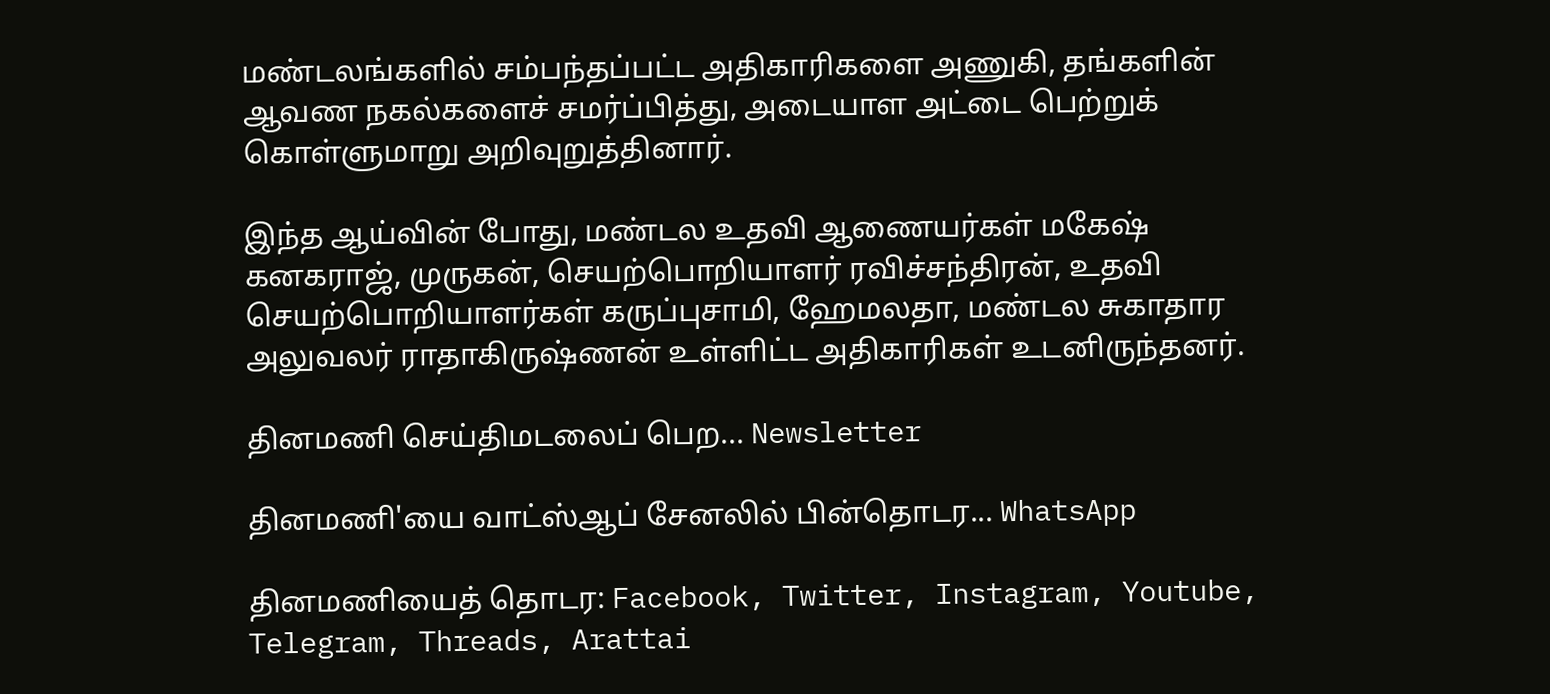மண்டலங்களில் சம்பந்தப்பட்ட அதிகாரிகளை அணுகி, தங்களின் ஆவண நகல்களைச் சமர்ப்பித்து, அடையாள அட்டை பெற்றுக் கொள்ளுமாறு அறிவுறுத்தினார்.

இந்த ஆய்வின் போது, மண்டல உதவி ஆணையர்கள் மகேஷ் கனகராஜ், முருகன், செயற்பொறியாளர் ரவிச்சந்திரன், உதவி செயற்பொறியாளர்கள் கருப்புசாமி, ஹேமலதா, மண்டல சுகாதார அலுவலர் ராதாகிருஷ்ணன் உள்ளிட்ட அதிகாரிகள் உடனிருந்தனர்.

தினமணி செய்திமடலைப் பெற... Newsletter

தினமணி'யை வாட்ஸ்ஆப் சேனலில் பின்தொடர... WhatsApp

தினமணியைத் தொடர: Facebook, Twitter, Instagram, Youtube, Telegram, Threads, Arattai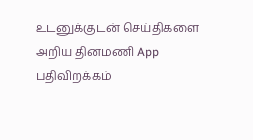உடனுக்குடன் செய்திகளை அறிய தினமணி App பதிவிறக்கம்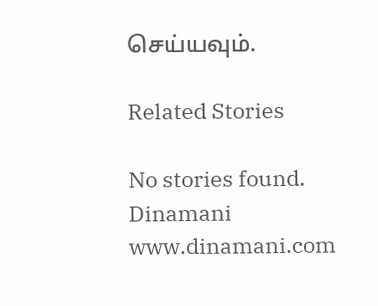செய்யவும்.

Related Stories

No stories found.
Dinamani
www.dinamani.com